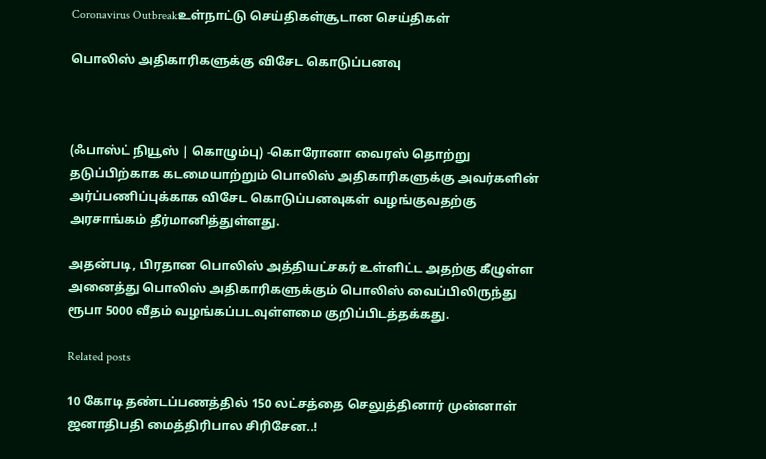Coronavirus Outbreakஉள்நாட்டு செய்திகள்சூடான செய்திகள்

பொலிஸ் அதிகாரிகளுக்கு விசேட கொடுப்பனவு



(ஃபாஸ்ட் நியூஸ் | கொழும்பு) -கொரோனா வைரஸ் தொற்று தடுப்பிற்காக கடமையாற்றும் பொலிஸ் அதிகாரிகளுக்கு அவர்களின் அர்ப்பணிப்புக்காக விசேட கொடுப்பனவுகள் வழங்குவதற்கு அரசாங்கம் தீர்மானித்துள்ளது.

அதன்படி, பிரதான பொலிஸ் அத்தியட்சகர் உள்ளிட்ட அதற்கு கீழுள்ள அனைத்து பொலிஸ் அதிகாரிகளுக்கும் பொலிஸ் வைப்பிலிருந்து ரூபா 5000 வீதம் வழங்கப்படவுள்ளமை குறிப்பிடத்தக்கது.

Related posts

10 கோடி தண்டப்பணத்தில் 150 லட்சத்தை செலுத்தினார் முன்னாள் ஜனாதிபதி மைத்திரிபால சிரிசேன..!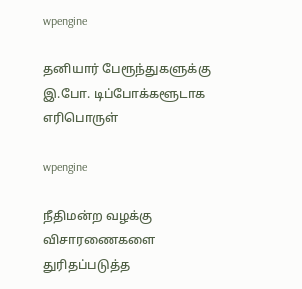wpengine

தனியார் பேரூந்துகளுக்கு இ.போ. டிப்போக்களூடாக எரிபொருள்

wpengine

நீதிமன்ற வழக்கு விசாரணைகளை துரிதப்படுத்த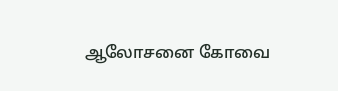ஆலோசனை கோவை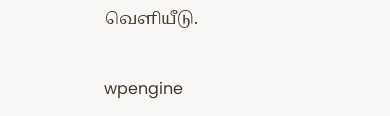வௌியீடு.

wpengine